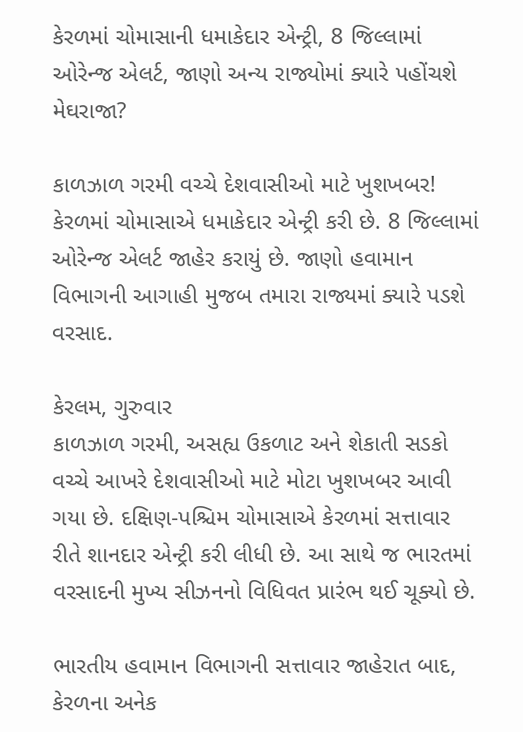કેરળમાં ચોમાસાની ધમાકેદાર એન્ટ્રી, 8 જિલ્લામાં ઓરેન્જ એલર્ટ, જાણો અન્ય રાજ્યોમાં ક્યારે પહોંચશે મેઘરાજા?

કાળઝાળ ગરમી વચ્ચે દેશવાસીઓ માટે ખુશખબર! કેરળમાં ચોમાસાએ ધમાકેદાર એન્ટ્રી કરી છે. 8 જિલ્લામાં ઓરેન્જ એલર્ટ જાહેર કરાયું છે. જાણો હવામાન વિભાગની આગાહી મુજબ તમારા રાજ્યમાં ક્યારે પડશે વરસાદ.

કેરલમ, ગુરુવાર
કાળઝાળ ગરમી, અસહ્ય ઉકળાટ અને શેકાતી સડકો વચ્ચે આખરે દેશવાસીઓ માટે મોટા ખુશખબર આવી ગયા છે. દક્ષિણ-પશ્ચિમ ચોમાસાએ કેરળમાં સત્તાવાર રીતે શાનદાર એન્ટ્રી કરી લીધી છે. આ સાથે જ ભારતમાં વરસાદની મુખ્ય સીઝનનો વિધિવત પ્રારંભ થઈ ચૂક્યો છે.

ભારતીય હવામાન વિભાગની સત્તાવાર જાહેરાત બાદ, કેરળના અનેક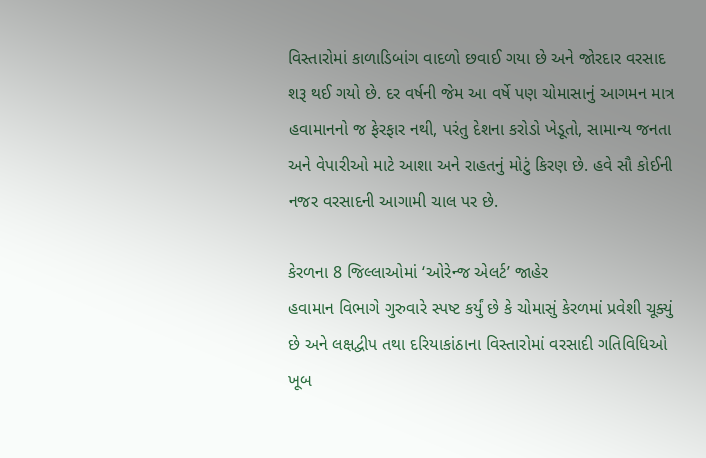વિસ્તારોમાં કાળાડિબાંગ વાદળો છવાઈ ગયા છે અને જોરદાર વરસાદ શરૂ થઈ ગયો છે. દર વર્ષની જેમ આ વર્ષે પણ ચોમાસાનું આગમન માત્ર હવામાનનો જ ફેરફાર નથી, પરંતુ દેશના કરોડો ખેડૂતો, સામાન્ય જનતા અને વેપારીઓ માટે આશા અને રાહતનું મોટું કિરણ છે. હવે સૌ કોઈની નજર વરસાદની આગામી ચાલ પર છે.

કેરળના 8 જિલ્લાઓમાં ‘ઓરેન્જ એલર્ટ’ જાહેર
હવામાન વિભાગે ગુરુવારે સ્પષ્ટ કર્યું છે કે ચોમાસું કેરળમાં પ્રવેશી ચૂક્યું છે અને લક્ષદ્વીપ તથા દરિયાકાંઠાના વિસ્તારોમાં વરસાદી ગતિવિધિઓ ખૂબ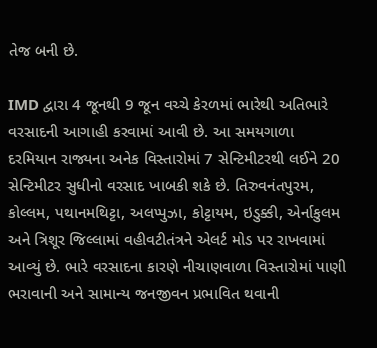તેજ બની છે.

IMD દ્વારા 4 જૂનથી 9 જૂન વચ્ચે કેરળમાં ભારેથી અતિભારે વરસાદની આગાહી કરવામાં આવી છે. આ સમયગાળા દરમિયાન રાજ્યના અનેક વિસ્તારોમાં 7 સેન્ટિમીટરથી લઈને 20 સેન્ટિમીટર સુધીનો વરસાદ ખાબકી શકે છે. તિરુવનંતપુરમ, કોલ્લમ, પથાનમથિટ્ટા, અલપ્પુઝા, કોટ્ટાયમ, ઇડુક્કી, એર્નાકુલમ અને ત્રિશૂર જિલ્લામાં વહીવટીતંત્રને એલર્ટ મોડ પર રાખવામાં આવ્યું છે. ભારે વરસાદના કારણે નીચાણવાળા વિસ્તારોમાં પાણી ભરાવાની અને સામાન્ય જનજીવન પ્રભાવિત થવાની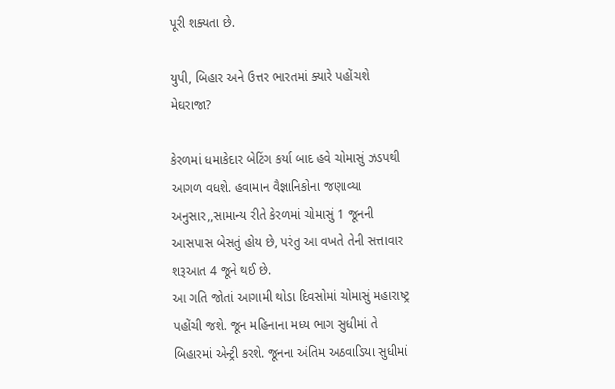પૂરી શક્યતા છે.

યુપી, બિહાર અને ઉત્તર ભારતમાં ક્યારે પહોંચશે મેઘરાજા?

કેરળમાં ધમાકેદાર બેટિંગ કર્યા બાદ હવે ચોમાસું ઝડપથી આગળ વધશે. હવામાન વૈજ્ઞાનિકોના જણાવ્યા અનુસાર,,સામાન્ય રીતે કેરળમાં ચોમાસું 1 જૂનની આસપાસ બેસતું હોય છે, પરંતુ આ વખતે તેની સત્તાવાર શરૂઆત 4 જૂને થઈ છે.
આ ગતિ જોતાં આગામી થોડા દિવસોમાં ચોમાસું મહારાષ્ટ્ર પહોંચી જશે. જૂન મહિનાના મધ્ય ભાગ સુધીમાં તે બિહારમાં એન્ટ્રી કરશે. જૂનના અંતિમ અઠવાડિયા સુધીમાં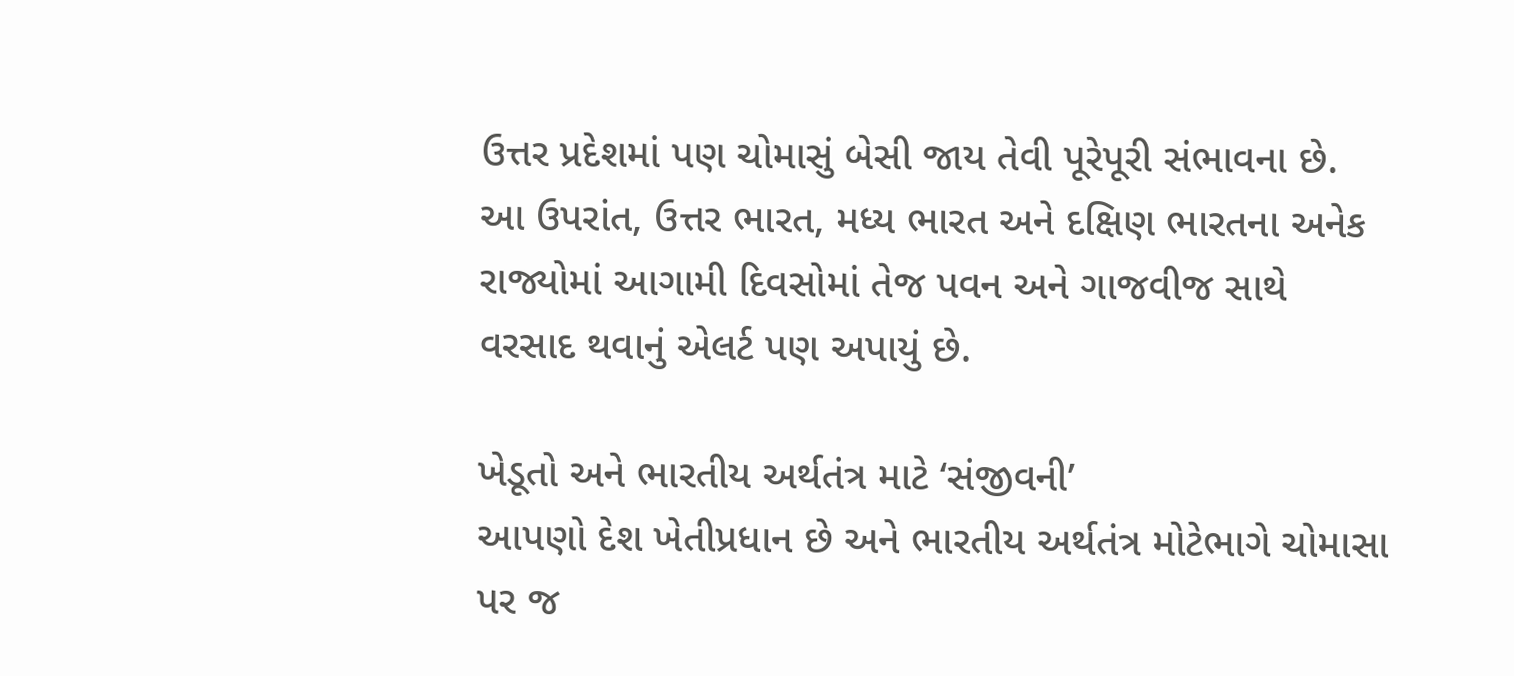ઉત્તર પ્રદેશમાં પણ ચોમાસું બેસી જાય તેવી પૂરેપૂરી સંભાવના છે.
આ ઉપરાંત, ઉત્તર ભારત, મધ્ય ભારત અને દક્ષિણ ભારતના અનેક રાજ્યોમાં આગામી દિવસોમાં તેજ પવન અને ગાજવીજ સાથે વરસાદ થવાનું એલર્ટ પણ અપાયું છે.

ખેડૂતો અને ભારતીય અર્થતંત્ર માટે ‘સંજીવની’
આપણો દેશ ખેતીપ્રધાન છે અને ભારતીય અર્થતંત્ર મોટેભાગે ચોમાસા પર જ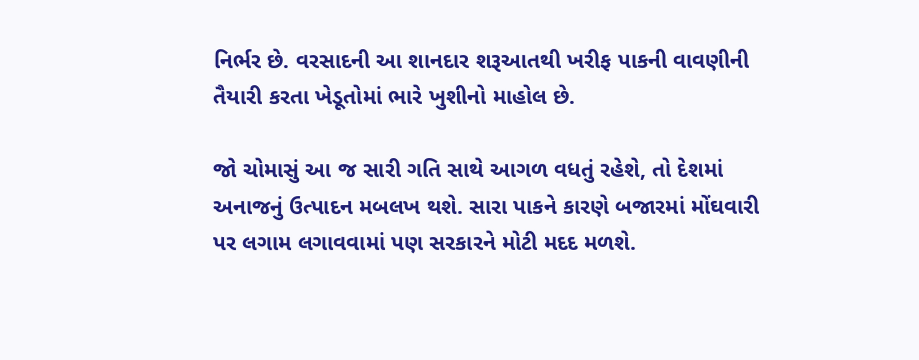નિર્ભર છે. વરસાદની આ શાનદાર શરૂઆતથી ખરીફ પાકની વાવણીની તૈયારી કરતા ખેડૂતોમાં ભારે ખુશીનો માહોલ છે.

જો ચોમાસું આ જ સારી ગતિ સાથે આગળ વધતું રહેશે, તો દેશમાં અનાજનું ઉત્પાદન મબલખ થશે. સારા પાકને કારણે બજારમાં મોંઘવારી પર લગામ લગાવવામાં પણ સરકારને મોટી મદદ મળશે.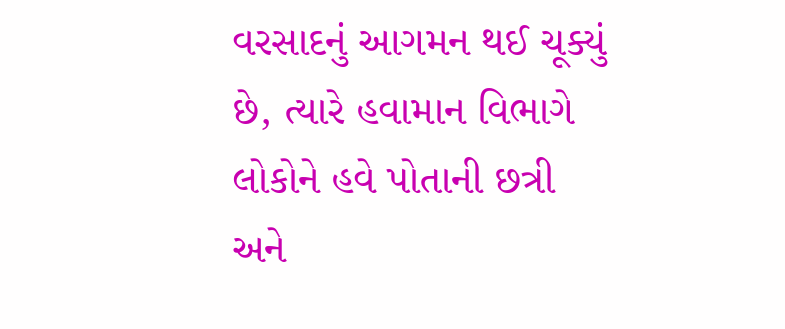વરસાદનું આગમન થઈ ચૂક્યું છે, ત્યારે હવામાન વિભાગે લોકોને હવે પોતાની છત્રી અને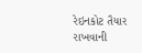રેઇનકોટ તૈયાર રાખવાની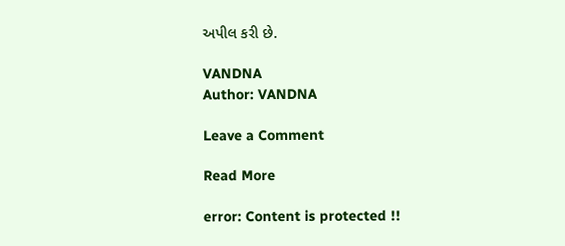અપીલ કરી છે.

VANDNA
Author: VANDNA

Leave a Comment

Read More

error: Content is protected !!